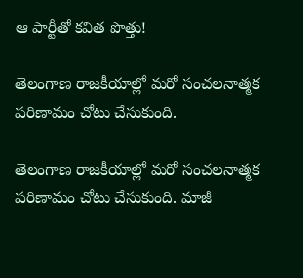ఆ పార్టీతో కవిత పొత్తు!

తెలంగాణ రాజకీయాల్లో మరో సంచలనాత్మక పరిణామం చోటు చేసుకుంది.

తెలంగాణ రాజకీయాల్లో మరో సంచలనాత్మక పరిణామం చోటు చేసుకుంది. మాజీ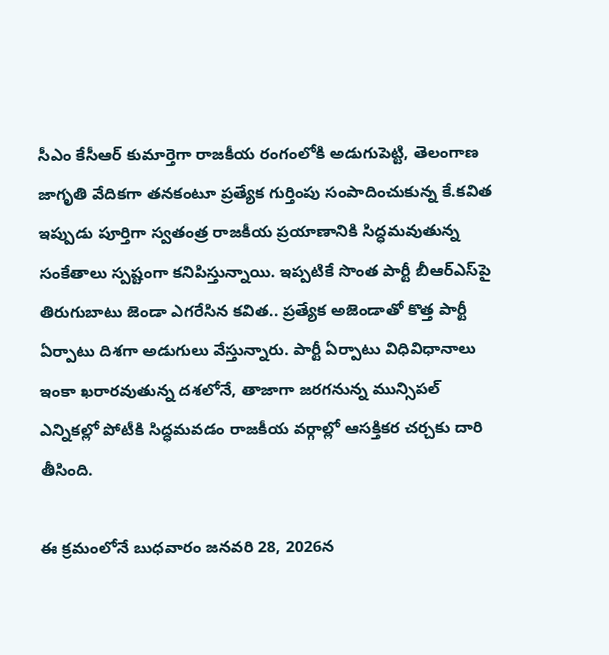సీఎం కేసీఆర్ కుమార్తెగా రాజకీయ రంగంలోకి అడుగుపెట్టి, తెలంగాణ జాగృతి వేదికగా తనకంటూ ప్రత్యేక గుర్తింపు సంపాదించుకున్న కే.కవిత ఇప్పుడు పూర్తిగా స్వతంత్ర రాజకీయ ప్రయాణానికి సిద్ధమవుతున్న సంకేతాలు స్పష్టంగా కనిపిస్తున్నాయి. ఇప్పటికే సొంత పార్టీ బీఆర్‌ఎస్‌పై తిరుగుబాటు జెండా ఎగరేసిన కవిత.. ప్రత్యేక అజెండాతో కొత్త పార్టీ ఏర్పాటు దిశగా అడుగులు వేస్తున్నారు. పార్టీ ఏర్పాటు విధివిధానాలు ఇంకా ఖరారవుతున్న దశలోనే, తాజాగా జరగనున్న మున్సిపల్ ఎన్నికల్లో పోటీకి సిద్ధమవడం రాజకీయ వర్గాల్లో ఆసక్తికర చర్చకు దారి తీసింది.

ఈ క్రమంలోనే బుధవారం జనవరి 28, 2026న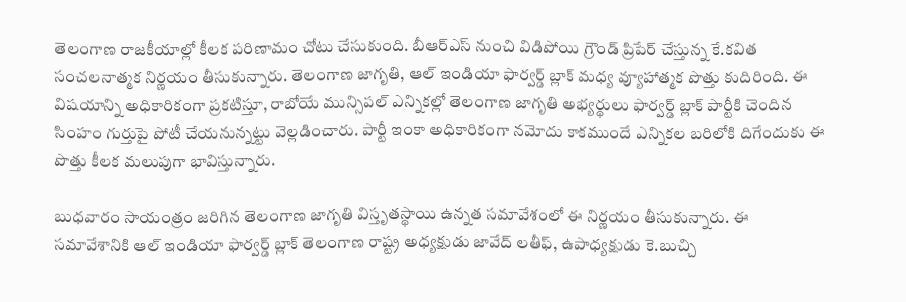తెలంగాణ రాజకీయాల్లో కీలక పరిణామం చోటు చేసుకుంది. బీఆర్‌ఎస్ నుంచి విడిపోయి గ్రౌండ్ ప్రిపేర్ చేస్తున్న కే.కవిత సంచలనాత్మక నిర్ణయం తీసుకున్నారు. తెలంగాణ జాగృతి, ఆల్ ఇండియా ఫార్వర్డ్ బ్లాక్ మధ్య వ్యూహాత్మక పొత్తు కుదిరింది. ఈ విషయాన్ని అధికారికంగా ప్రకటిస్తూ, రాబోయే మున్సిపల్ ఎన్నికల్లో తెలంగాణ జాగృతి అభ్యర్థులు ఫార్వర్డ్ బ్లాక్ పార్టీకి చెందిన సింహం గుర్తుపై పోటీ చేయనున్నట్టు వెల్లడించారు. పార్టీ ఇంకా అధికారికంగా నమోదు కాకముందే ఎన్నికల బరిలోకి దిగేందుకు ఈ పొత్తు కీలక మలుపుగా భావిస్తున్నారు.

బుధవారం సాయంత్రం జరిగిన తెలంగాణ జాగృతి విస్తృతస్థాయి ఉన్నత సమావేశంలో ఈ నిర్ణయం తీసుకున్నారు. ఈ సమావేశానికి ఆల్ ఇండియా ఫార్వర్డ్ బ్లాక్ తెలంగాణ రాష్ట్ర అధ్యక్షుడు జావేద్ లతీఫ్, ఉపాధ్యక్షుడు కె.బుచ్చి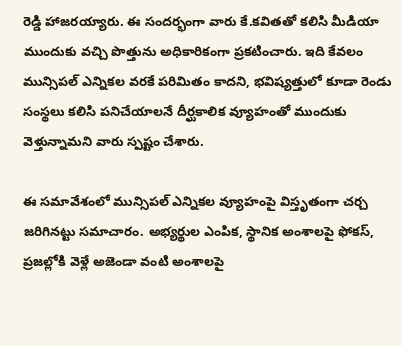రెడ్డి హాజరయ్యారు. ఈ సందర్భంగా వారు కే.కవితతో కలిసి మీడియా ముందుకు వచ్చి పొత్తును అధికారికంగా ప్రకటించారు. ఇది కేవలం మున్సిపల్ ఎన్నికల వరకే పరిమితం కాదని, భవిష్యత్తులో కూడా రెండు సంస్థలు కలిసి పనిచేయాలనే దీర్ఘకాలిక వ్యూహంతో ముందుకు వెళ్తున్నామని వారు స్పష్టం చేశారు.

ఈ సమావేశంలో మున్సిపల్ ఎన్నికల వ్యూహంపై విస్తృతంగా చర్చ జరిగినట్టు సమాచారం. అభ్యర్థుల ఎంపిక, స్థానిక అంశాలపై ఫోకస్, ప్రజల్లోకి వెళ్లే అజెండా వంటి అంశాలపై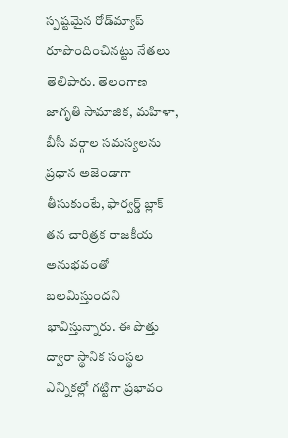స్పష్టమైన రోడ్‌మ్యాప్ రూపొందించినట్టు నేతలు తెలిపారు. తెలంగాణ జాగృతి సామాజిక, మహిళా, బీసీ వర్గాల సమస్యలను ప్రధాన అజెండాగా తీసుకుంటే, ఫార్వర్డ్ బ్లాక్ తన చారిత్రక రాజకీయ అనుభవంతో బలమిస్తుందని భావిస్తున్నారు. ఈ పొత్తు ద్వారా స్థానిక సంస్థల ఎన్నికల్లో గట్టిగా ప్రభావం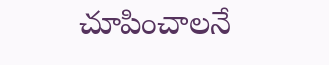చూపించాలనే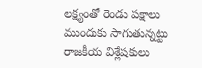లక్ష్యంతో రెండు పక్షాలు ముందుకు సాగుతున్నట్టు రాజకీయ విశ్లేషకులు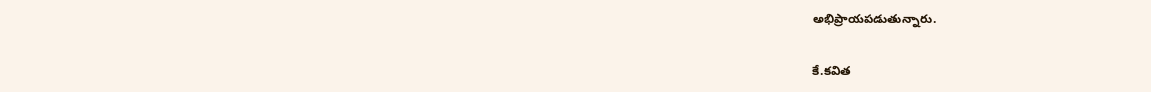అభిప్రాయపడుతున్నారు.

కే.కవిత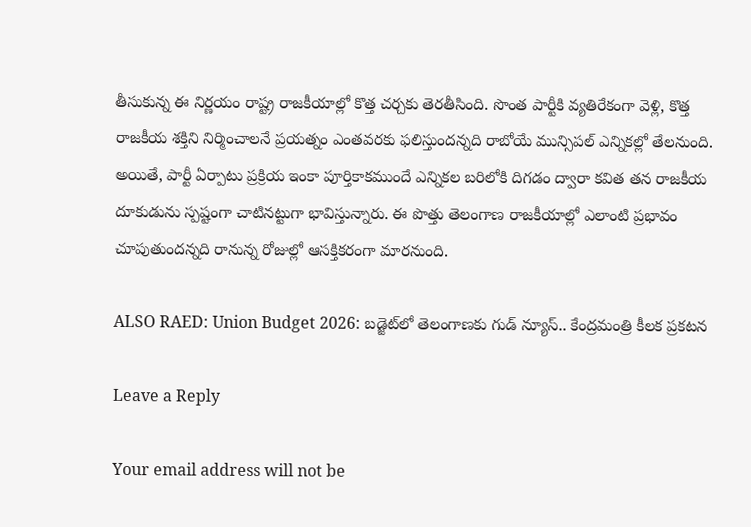తీసుకున్న ఈ నిర్ణయం రాష్ట్ర రాజకీయాల్లో కొత్త చర్చకు తెరతీసింది. సొంత పార్టీకి వ్యతిరేకంగా వెళ్లి, కొత్త రాజకీయ శక్తిని నిర్మించాలనే ప్రయత్నం ఎంతవరకు ఫలిస్తుందన్నది రాబోయే మున్సిపల్ ఎన్నికల్లో తేలనుంది. అయితే, పార్టీ ఏర్పాటు ప్రక్రియ ఇంకా పూర్తికాకముందే ఎన్నికల బరిలోకి దిగడం ద్వారా కవిత తన రాజకీయ దూకుడును స్పష్టంగా చాటినట్టుగా భావిస్తున్నారు. ఈ పొత్తు తెలంగాణ రాజకీయాల్లో ఎలాంటి ప్రభావం చూపుతుందన్నది రానున్న రోజుల్లో ఆసక్తికరంగా మారనుంది.

ALSO RAED: Union Budget 2026: బడ్జెట్‌లో తెలంగాణకు గుడ్ న్యూస్.. కేంద్రమంత్రి కీలక ప్రకటన

Leave a Reply

Your email address will not be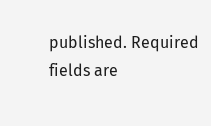published. Required fields are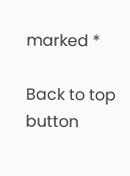marked *

Back to top button